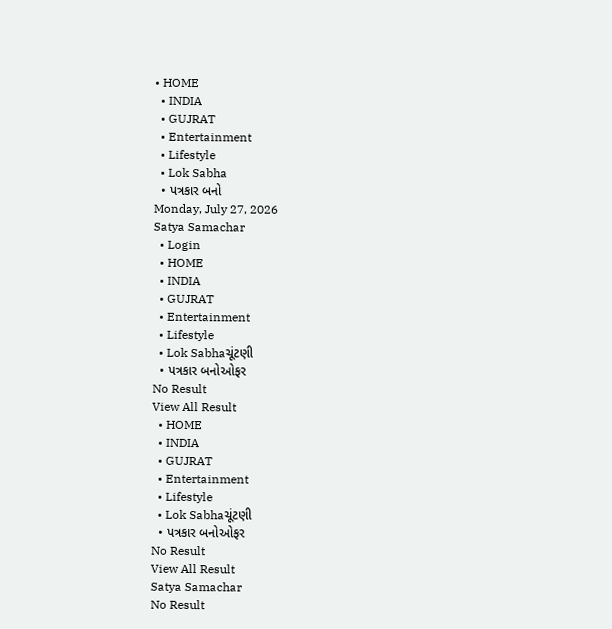• HOME
  • INDIA
  • GUJRAT
  • Entertainment
  • Lifestyle
  • Lok Sabha
  • પત્રકાર બનો
Monday, July 27, 2026
Satya Samachar
  • Login
  • HOME
  • INDIA
  • GUJRAT
  • Entertainment
  • Lifestyle
  • Lok Sabhaચૂંટણી
  • પત્રકાર બનોઓફર
No Result
View All Result
  • HOME
  • INDIA
  • GUJRAT
  • Entertainment
  • Lifestyle
  • Lok Sabhaચૂંટણી
  • પત્રકાર બનોઓફર
No Result
View All Result
Satya Samachar
No Result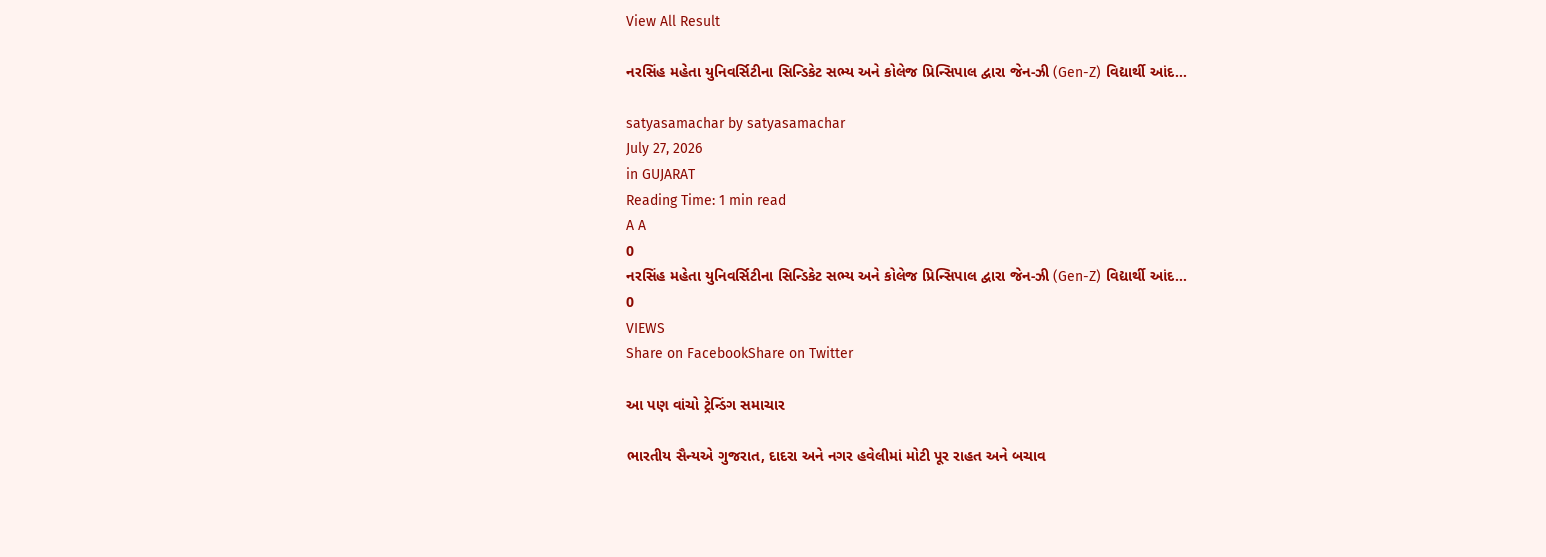View All Result

નરસિંહ મહેતા યુનિવર્સિટીના સિન્ડિકેટ સભ્ય અને કોલેજ પ્રિન્સિપાલ દ્વારા જેન-ઝી (Gen-Z) વિદ્યાર્થી આંદ…

satyasamachar by satyasamachar
July 27, 2026
in GUJARAT
Reading Time: 1 min read
A A
0
નરસિંહ મહેતા યુનિવર્સિટીના સિન્ડિકેટ સભ્ય અને કોલેજ પ્રિન્સિપાલ દ્વારા જેન-ઝી (Gen-Z) વિદ્યાર્થી આંદ…
0
VIEWS
Share on FacebookShare on Twitter

આ પણ વાંચો ટ્રેન્ડિંગ સમાચાર

ભારતીય સૈન્યએ ગુજરાત, દાદરા અને નગર હવેલીમાં મોટી પૂર રાહત અને બચાવ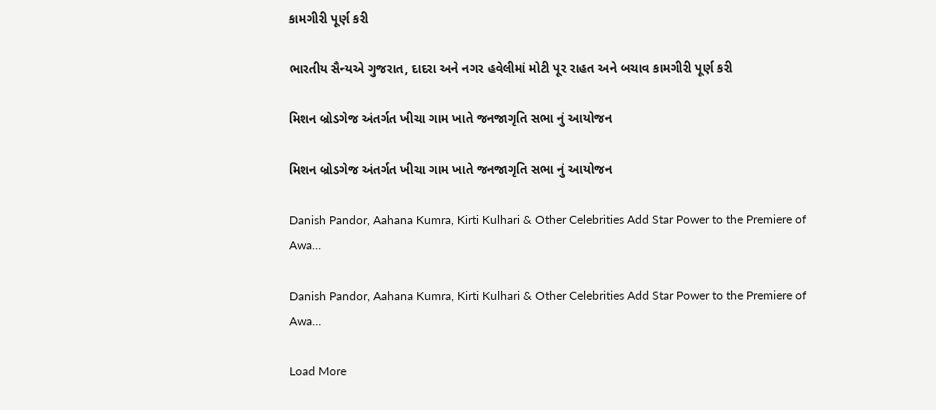કામગીરી પૂર્ણ કરી

ભારતીય સૈન્યએ ગુજરાત, દાદરા અને નગર હવેલીમાં મોટી પૂર રાહત અને બચાવ કામગીરી પૂર્ણ કરી

મિશન બ્રોડગેજ અંતર્ગત ખીચા ગામ ખાતે જનજાગૃતિ સભા નું આયોજન

મિશન બ્રોડગેજ અંતર્ગત ખીચા ગામ ખાતે જનજાગૃતિ સભા નું આયોજન

Danish Pandor, Aahana Kumra, Kirti Kulhari & Other Celebrities Add Star Power to the Premiere of Awa…

Danish Pandor, Aahana Kumra, Kirti Kulhari & Other Celebrities Add Star Power to the Premiere of Awa…

Load More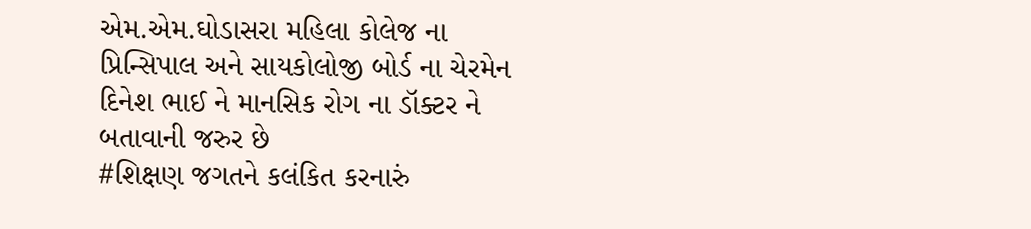એમ.એમ.ઘોડાસરા મહિલા કોલેજ ના પ્રિન્સિપાલ અને સાયકોલોજી બોર્ડ ના ચેરમેન દિનેશ ભાઈ ને માનસિક રોગ ના ડૉક્ટર ને બતાવાની જરુર છે
#શિક્ષણ જગતને કલંકિત કરનારું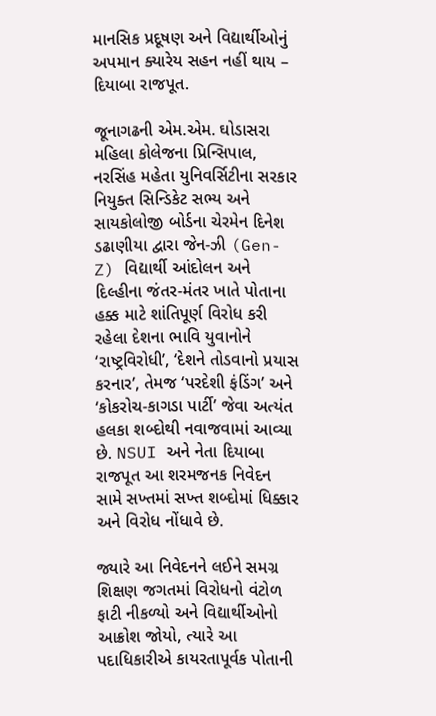માનસિક પ્રદૂષણ અને વિદ્યાર્થીઓનું અપમાન ક્યારેય સહન નહીં થાય – દિયાબા રાજપૂત.

જૂનાગઢની એમ.એમ. ઘોડાસરા મહિલા કોલેજના પ્રિન્સિપાલ, નરસિંહ મહેતા યુનિવર્સિટીના સરકાર નિયુક્ત સિન્ડિકેટ સભ્ય અને સાયકોલોજી બોર્ડના ચેરમેન દિનેશ ડઢાણીયા દ્વારા જેન-ઝી (Gen-Z) વિદ્યાર્થી આંદોલન અને દિલ્હીના જંતર-મંતર ખાતે પોતાના હક્ક માટે શાંતિપૂર્ણ વિરોધ કરી રહેલા દેશના ભાવિ યુવાનોને ‘રાષ્ટ્રવિરોધી’, ‘દેશને તોડવાનો પ્રયાસ કરનાર’, તેમજ ‘પરદેશી ફંડિંગ’ અને ‘કોકરોચ-કાગડા પાર્ટી’ જેવા અત્યંત હલકા શબ્દોથી નવાજવામાં આવ્યા છે. NSUI અને નેતા દિયાબા રાજપૂત આ શરમજનક નિવેદન સામે સખ્તમાં સખ્ત શબ્દોમાં ધિક્કાર અને વિરોધ નોંધાવે છે.

જ્યારે આ નિવેદનને લઈને સમગ્ર શિક્ષણ જગતમાં વિરોધનો વંટોળ ફાટી નીકળ્યો અને વિદ્યાર્થીઓનો આક્રોશ જોયો, ત્યારે આ પદાધિકારીએ કાયરતાપૂર્વક પોતાની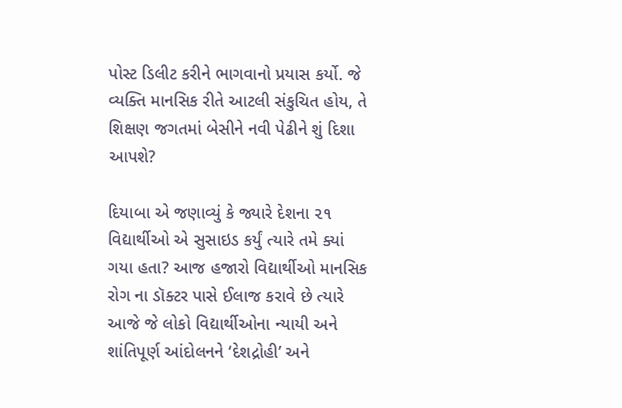પોસ્ટ ડિલીટ કરીને ભાગવાનો પ્રયાસ કર્યો. જે વ્યક્તિ માનસિક રીતે આટલી સંકુચિત હોય, તે શિક્ષણ જગતમાં બેસીને નવી પેઢીને શું દિશા આપશે?

દિયાબા એ જણાવ્યું કે જ્યારે દેશના ૨૧ વિદ્યાર્થીઓ એ સુસાઇડ કર્યું ત્યારે તમે ક્યાં ગયા હતા? આજ હજારો વિદ્યાર્થીઓ માનસિક રોગ ના ડૉક્ટર પાસે ઈલાજ કરાવે છે ત્યારે આજે જે લોકો વિદ્યાર્થીઓના ન્યાયી અને શાંતિપૂર્ણ આંદોલનને ‘દેશદ્રોહી’ અને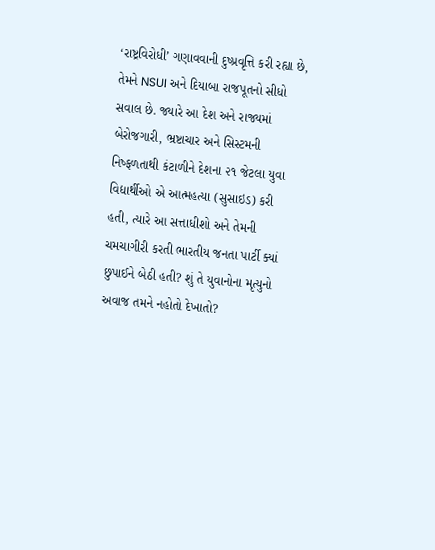‘રાષ્ટ્રવિરોધી’ ગણાવવાની દુષ્પ્રવૃત્તિ કરી રહ્યા છે, તેમને NSUI અને દિયાબા રાજપૂતનો સીધો સવાલ છે. જ્યારે આ દેશ અને રાજ્યમાં બેરોજગારી, ભ્રષ્ટાચાર અને સિસ્ટમની નિષ્ફળતાથી કંટાળીને દેશના ૨૧ જેટલા યુવા વિદ્યાર્થીઓ એ આત્મહત્યા (સુસાઇડ) કરી હતી, ત્યારે આ સત્તાધીશો અને તેમની ચમચાગીરી કરતી ભારતીય જનતા પાર્ટી ક્યાં છુપાઈને બેઠી હતી? શું તે યુવાનોના મૃત્યુનો અવાજ તમને નહોતો દેખાતો?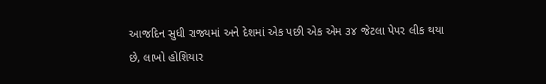આજદિન સુધી રાજ્યમાં અને દેશમાં એક પછી એક એમ ૩૪ જેટલા પેપર લીક થયા છે, લાખો હોશિયાર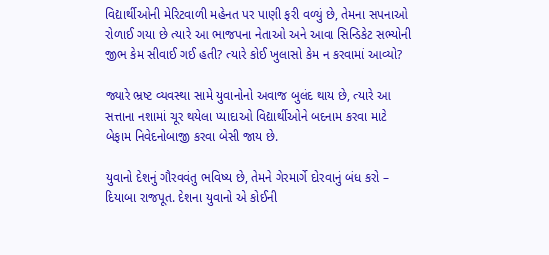વિદ્યાર્થીઓની મેરિટવાળી મહેનત પર પાણી ફરી વળ્યું છે, તેમના સપનાઓ રોળાઈ ગયા છે ત્યારે આ ભાજપના નેતાઓ અને આવા સિન્ડિકેટ સભ્યોની જીભ કેમ સીવાઈ ગઈ હતી? ત્યારે કોઈ ખુલાસો કેમ ન કરવામાં આવ્યો?

જ્યારે ભ્રષ્ટ વ્યવસ્થા સામે યુવાનોનો અવાજ બુલંદ થાય છે, ત્યારે આ સત્તાના નશામાં ચૂર થયેલા પ્યાદાઓ વિદ્યાર્થીઓને બદનામ કરવા માટે બેફામ નિવેદનોબાજી કરવા બેસી જાય છે.

યુવાનો દેશનું ગૌરવવંતુ ભવિષ્ય છે, તેમને ગેરમાર્ગે દોરવાનું બંધ કરો – દિયાબા રાજપૂત. દેશના યુવાનો એ કોઈની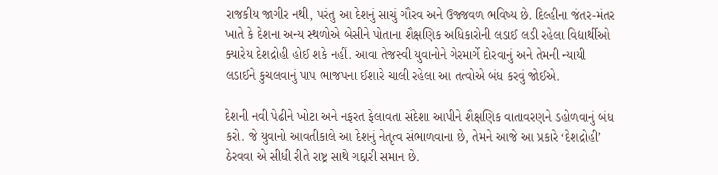રાજકીય જાગીર નથી, પરંતુ આ દેશનું સાચું ગૌરવ અને ઉજ્જવળ ભવિષ્ય છે. દિલ્હીના જંતર-મંતર ખાતે કે દેશના અન્ય સ્થળોએ બેસીને પોતાના શૈક્ષણિક અધિકારોની લડાઈ લડી રહેલા વિદ્યાર્થીઓ ક્યારેય દેશદ્રોહી હોઈ શકે નહીં. આવા તેજસ્વી યુવાનોને ગેરમાર્ગે દોરવાનું અને તેમની ન્યાયી લડાઈને કુચલવાનું પાપ ભાજપના ઈશારે ચાલી રહેલા આ તત્વોએ બંધ કરવું જોઈએ.

દેશની નવી પેઢીને ખોટા અને નફરત ફેલાવતા સંદેશા આપીને શૈક્ષણિક વાતાવરણને ડહોળવાનું બંધ કરો. જે યુવાનો આવતીકાલે આ દેશનું નેતૃત્વ સંભાળવાના છે, તેમને આજે આ પ્રકારે ‘દેશદ્રોહી’ ઠેરવવા એ સીધી રીતે રાષ્ટ્ર સાથે ગદ્દારી સમાન છે.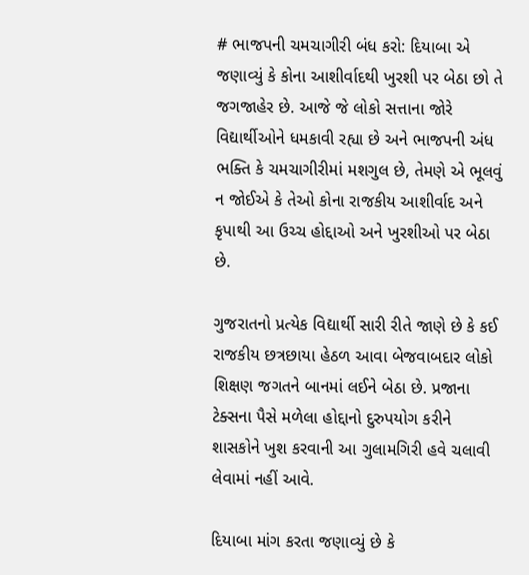# ભાજપની ચમચાગીરી બંધ કરો: દિયાબા એ જણાવ્યું કે કોના આશીર્વાદથી ખુરશી પર બેઠા છો તે જગજાહેર છે. આજે જે લોકો સત્તાના જોરે વિદ્યાર્થીઓને ધમકાવી રહ્યા છે અને ભાજપની અંધ ભક્તિ કે ચમચાગીરીમાં મશગુલ છે, તેમણે એ ભૂલવું ન જોઈએ કે તેઓ કોના રાજકીય આશીર્વાદ અને કૃપાથી આ ઉચ્ચ હોદ્દાઓ અને ખુરશીઓ પર બેઠા છે.

ગુજરાતનો પ્રત્યેક વિદ્યાર્થી સારી રીતે જાણે છે કે કઈ રાજકીય છત્રછાયા હેઠળ આવા બેજવાબદાર લોકો શિક્ષણ જગતને બાનમાં લઈને બેઠા છે. પ્રજાના ટેક્સના પૈસે મળેલા હોદ્દાનો દુરુપયોગ કરીને શાસકોને ખુશ કરવાની આ ગુલામગિરી હવે ચલાવી લેવામાં નહીં આવે.

દિયાબા માંગ કરતા જણાવ્યું છે કે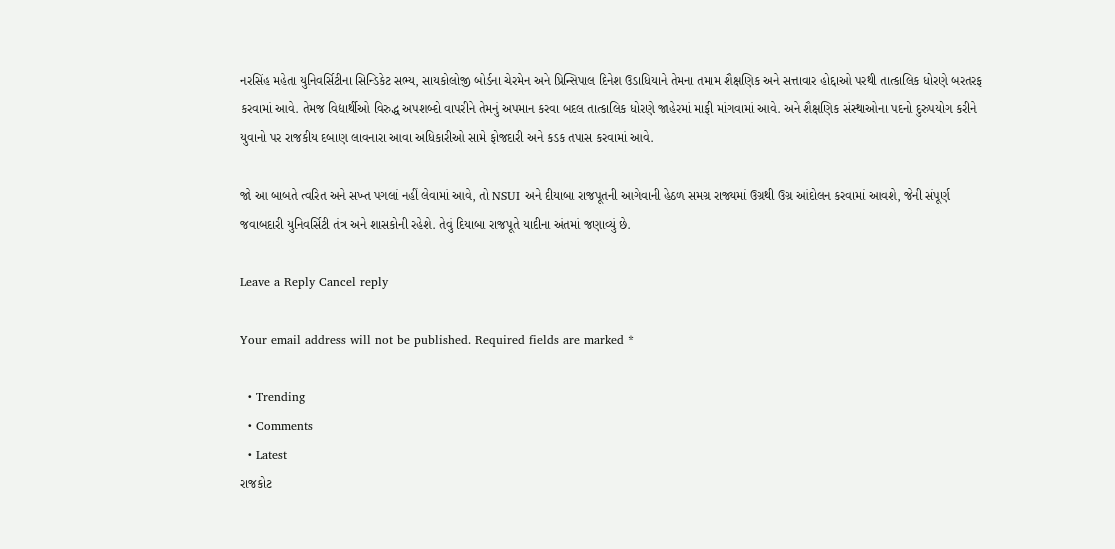નરસિંહ મહેતા યુનિવર્સિટીના સિન્ડિકેટ સભ્ય, સાયકોલોજી બોર્ડના ચેરમેન અને પ્રિન્સિપાલ દિનેશ ઉડાધિયાને તેમના તમામ શૈક્ષણિક અને સત્તાવાર હોદ્દાઓ પરથી તાત્કાલિક ધોરણે બરતરફ કરવામાં આવે. તેમજ વિદ્યાર્થીઓ વિરુદ્ધ અપશબ્દો વાપરીને તેમનું અપમાન કરવા બદલ તાત્કાલિક ધોરણે જાહેરમાં માફી માંગવામાં આવે. અને શૈક્ષણિક સંસ્થાઓના પદનો દુરુપયોગ કરીને યુવાનો પર રાજકીય દબાણ લાવનારા આવા અધિકારીઓ સામે ફોજદારી અને કડક તપાસ કરવામાં આવે.

જો આ બાબતે ત્વરિત અને સખ્ત પગલાં નહીં લેવામાં આવે, તો NSUI અને દીયાબા રાજપૂતની આગેવાની હેઠળ સમગ્ર રાજ્યમાં ઉગ્રથી ઉગ્ર આંદોલન કરવામાં આવશે, જેની સંપૂર્ણ જવાબદારી યુનિવર્સિટી તંત્ર અને શાસકોની રહેશે. તેવું દિયાબા રાજપૂતે યાદીના અંતમાં જણાવ્યું છે.

Leave a Reply Cancel reply

Your email address will not be published. Required fields are marked *

  • Trending
  • Comments
  • Latest
રાજકોટ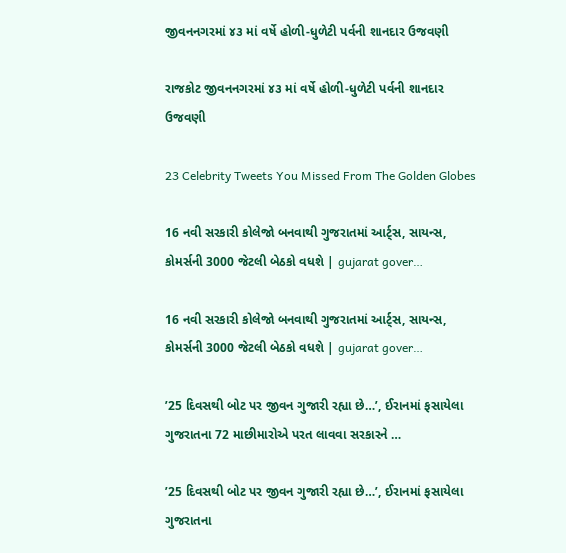જીવનનગરમાં ૪૩ માં વર્ષે હોળી-ધુળેટી પર્વની શાનદાર ઉજવણી

રાજકોટ જીવનનગરમાં ૪૩ માં વર્ષે હોળી-ધુળેટી પર્વની શાનદાર ઉજવણી

23 Celebrity Tweets You Missed From The Golden Globes

16 નવી સરકારી કોલેજો બનવાથી ગુજરાતમાં આર્ટ્સ, સાયન્સ, કોમર્સની 3000 જેટલી બેઠકો વધશે | gujarat gover…

16 નવી સરકારી કોલેજો બનવાથી ગુજરાતમાં આર્ટ્સ, સાયન્સ, કોમર્સની 3000 જેટલી બેઠકો વધશે | gujarat gover…

’25 દિવસથી બોટ પર જીવન ગુજારી રહ્યા છે…’, ઈરાનમાં ફસાયેલા ગુજરાતના 72 માછીમારોએ પરત લાવવા સરકારને …

’25 દિવસથી બોટ પર જીવન ગુજારી રહ્યા છે…’, ઈરાનમાં ફસાયેલા ગુજરાતના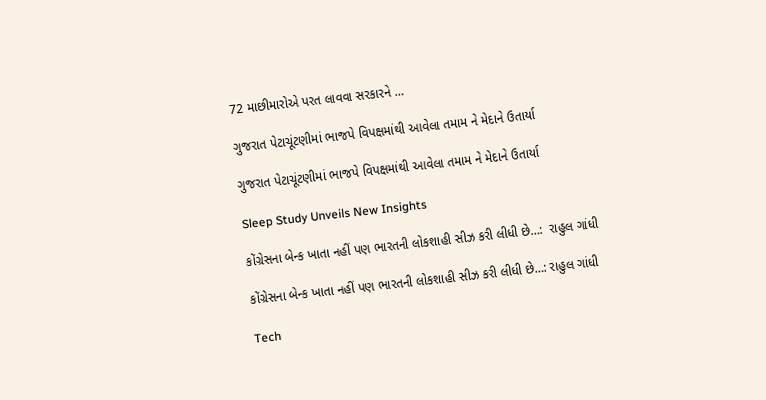72 માછીમારોએ પરત લાવવા સરકારને …

ગુજરાત પેટાચૂંટણીમાં ભાજપે વિપક્ષમાંથી આવેલા તમામ ને મેદાને ઉતાર્યા

ગુજરાત પેટાચૂંટણીમાં ભાજપે વિપક્ષમાંથી આવેલા તમામ ને મેદાને ઉતાર્યા

Sleep Study Unveils New Insights

કોંગ્રેસના બેન્ક ખાતા નહીં પણ ભારતની લોકશાહી સીઝ કરી લીધી છે…:  રાહુલ ગાંધી

કોંગ્રેસના બેન્ક ખાતા નહીં પણ ભારતની લોકશાહી સીઝ કરી લીધી છે…: રાહુલ ગાંધી

Tech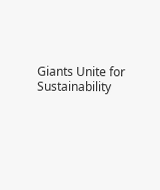Giants Unite for Sustainability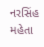નરસિંહ મહેતા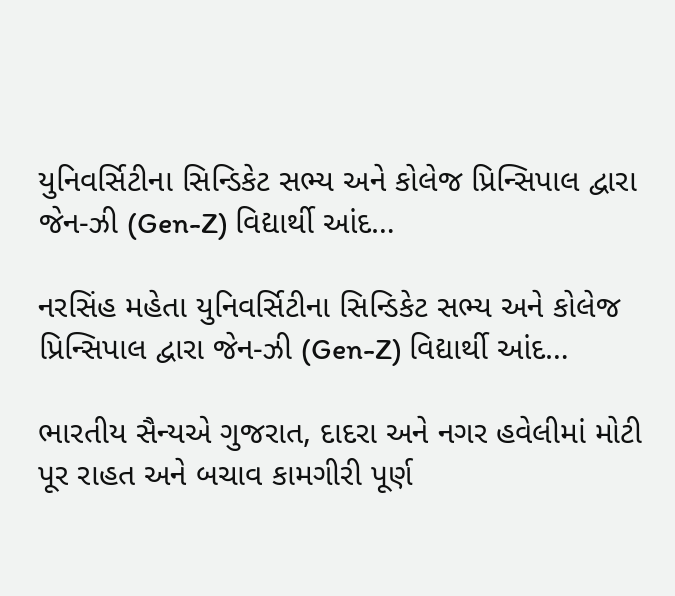યુનિવર્સિટીના સિન્ડિકેટ સભ્ય અને કોલેજ પ્રિન્સિપાલ દ્વારા જેન-ઝી (Gen-Z) વિદ્યાર્થી આંદ…

નરસિંહ મહેતા યુનિવર્સિટીના સિન્ડિકેટ સભ્ય અને કોલેજ પ્રિન્સિપાલ દ્વારા જેન-ઝી (Gen-Z) વિદ્યાર્થી આંદ…

ભારતીય સૈન્યએ ગુજરાત, દાદરા અને નગર હવેલીમાં મોટી પૂર રાહત અને બચાવ કામગીરી પૂર્ણ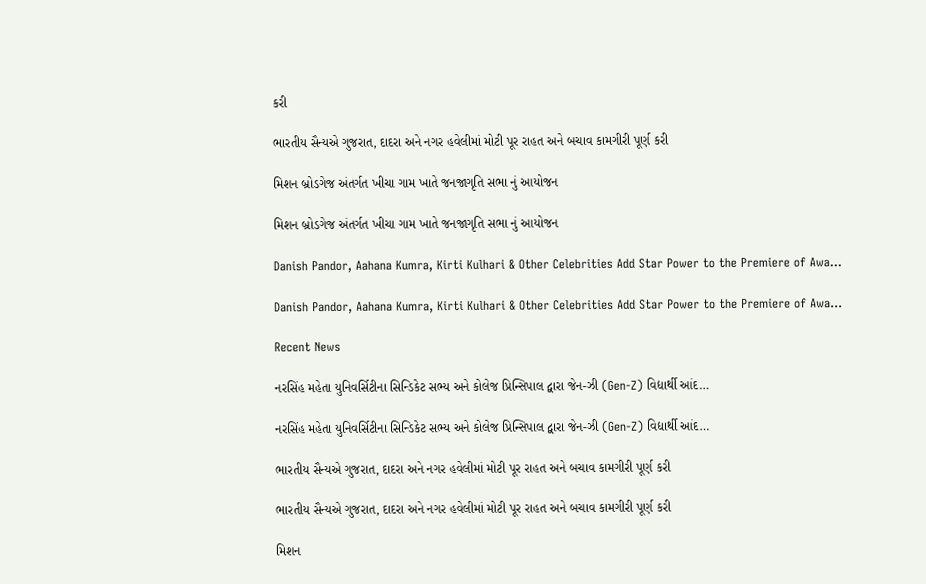કરી

ભારતીય સૈન્યએ ગુજરાત, દાદરા અને નગર હવેલીમાં મોટી પૂર રાહત અને બચાવ કામગીરી પૂર્ણ કરી

મિશન બ્રોડગેજ અંતર્ગત ખીચા ગામ ખાતે જનજાગૃતિ સભા નું આયોજન

મિશન બ્રોડગેજ અંતર્ગત ખીચા ગામ ખાતે જનજાગૃતિ સભા નું આયોજન

Danish Pandor, Aahana Kumra, Kirti Kulhari & Other Celebrities Add Star Power to the Premiere of Awa…

Danish Pandor, Aahana Kumra, Kirti Kulhari & Other Celebrities Add Star Power to the Premiere of Awa…

Recent News

નરસિંહ મહેતા યુનિવર્સિટીના સિન્ડિકેટ સભ્ય અને કોલેજ પ્રિન્સિપાલ દ્વારા જેન-ઝી (Gen-Z) વિદ્યાર્થી આંદ…

નરસિંહ મહેતા યુનિવર્સિટીના સિન્ડિકેટ સભ્ય અને કોલેજ પ્રિન્સિપાલ દ્વારા જેન-ઝી (Gen-Z) વિદ્યાર્થી આંદ…

ભારતીય સૈન્યએ ગુજરાત, દાદરા અને નગર હવેલીમાં મોટી પૂર રાહત અને બચાવ કામગીરી પૂર્ણ કરી

ભારતીય સૈન્યએ ગુજરાત, દાદરા અને નગર હવેલીમાં મોટી પૂર રાહત અને બચાવ કામગીરી પૂર્ણ કરી

મિશન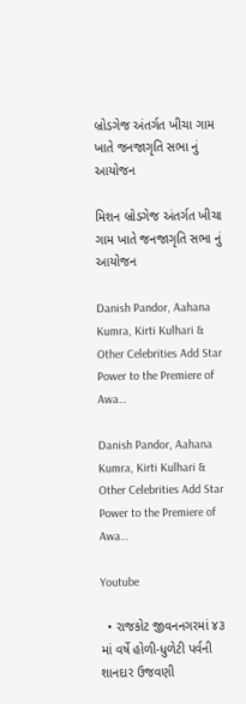બ્રોડગેજ અંતર્ગત ખીચા ગામ ખાતે જનજાગૃતિ સભા નું આયોજન

મિશન બ્રોડગેજ અંતર્ગત ખીચા ગામ ખાતે જનજાગૃતિ સભા નું આયોજન

Danish Pandor, Aahana Kumra, Kirti Kulhari & Other Celebrities Add Star Power to the Premiere of Awa…

Danish Pandor, Aahana Kumra, Kirti Kulhari & Other Celebrities Add Star Power to the Premiere of Awa…

Youtube

  • રાજકોટ જીવનનગરમાં ૪૩ માં વર્ષે હોળી-ધુળેટી પર્વની શાનદાર ઉજવણી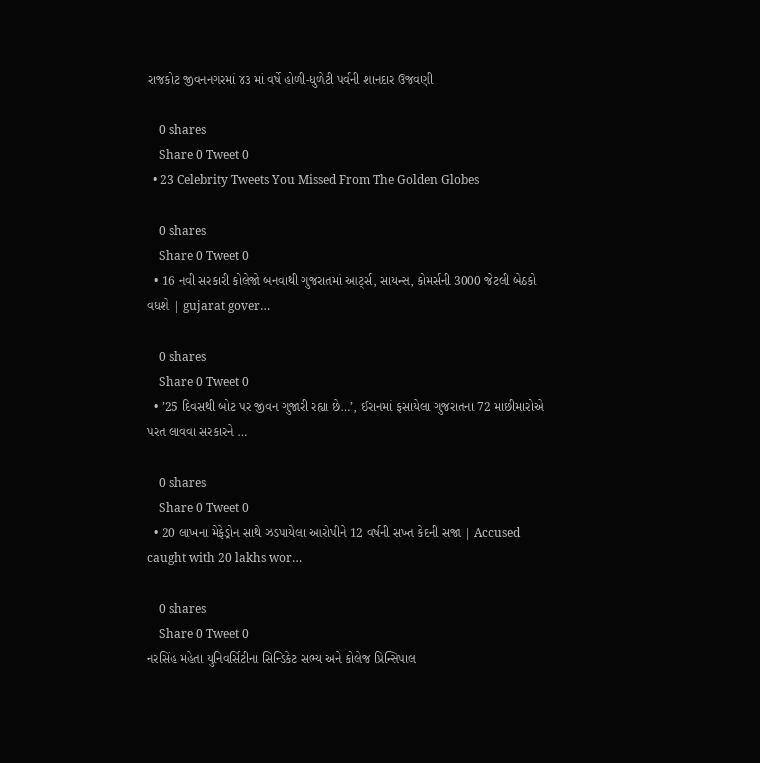રાજકોટ જીવનનગરમાં ૪૩ માં વર્ષે હોળી-ધુળેટી પર્વની શાનદાર ઉજવણી

    0 shares
    Share 0 Tweet 0
  • 23 Celebrity Tweets You Missed From The Golden Globes

    0 shares
    Share 0 Tweet 0
  • 16 નવી સરકારી કોલેજો બનવાથી ગુજરાતમાં આર્ટ્સ, સાયન્સ, કોમર્સની 3000 જેટલી બેઠકો વધશે | gujarat gover…

    0 shares
    Share 0 Tweet 0
  • ’25 દિવસથી બોટ પર જીવન ગુજારી રહ્યા છે…’, ઈરાનમાં ફસાયેલા ગુજરાતના 72 માછીમારોએ પરત લાવવા સરકારને …

    0 shares
    Share 0 Tweet 0
  • 20 લાખના મેફેડ્રોન સાથે ઝડપાયેલા આરોપીને 12 વર્ષની સખ્ત કેદની સજા | Accused caught with 20 lakhs wor…

    0 shares
    Share 0 Tweet 0
નરસિંહ મહેતા યુનિવર્સિટીના સિન્ડિકેટ સભ્ય અને કોલેજ પ્રિન્સિપાલ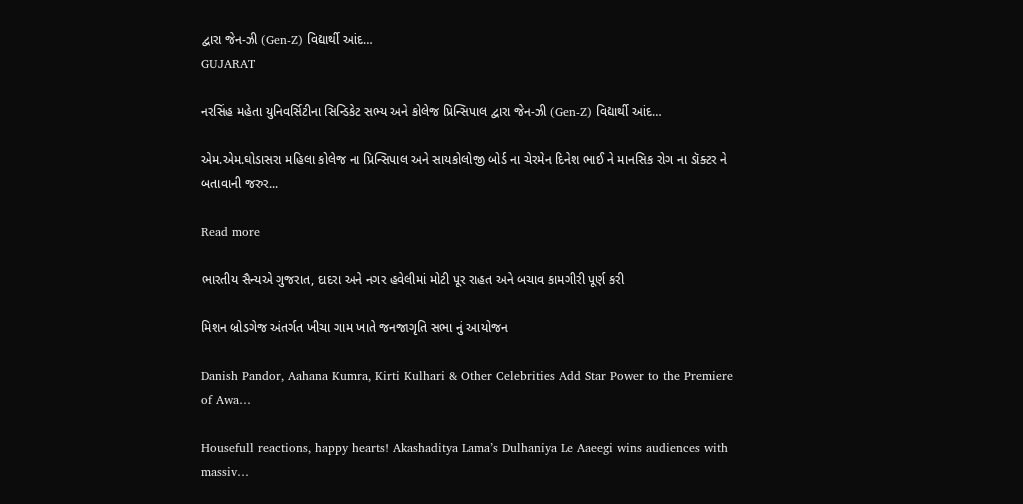દ્વારા જેન-ઝી (Gen-Z) વિદ્યાર્થી આંદ…
GUJARAT

નરસિંહ મહેતા યુનિવર્સિટીના સિન્ડિકેટ સભ્ય અને કોલેજ પ્રિન્સિપાલ દ્વારા જેન-ઝી (Gen-Z) વિદ્યાર્થી આંદ…

એમ.એમ.ઘોડાસરા મહિલા કોલેજ ના પ્રિન્સિપાલ અને સાયકોલોજી બોર્ડ ના ચેરમેન દિનેશ ભાઈ ને માનસિક રોગ ના ડૉક્ટર ને બતાવાની જરુર...

Read more

ભારતીય સૈન્યએ ગુજરાત, દાદરા અને નગર હવેલીમાં મોટી પૂર રાહત અને બચાવ કામગીરી પૂર્ણ કરી

મિશન બ્રોડગેજ અંતર્ગત ખીચા ગામ ખાતે જનજાગૃતિ સભા નું આયોજન

Danish Pandor, Aahana Kumra, Kirti Kulhari & Other Celebrities Add Star Power to the Premiere of Awa…

Housefull reactions, happy hearts! Akashaditya Lama’s Dulhaniya Le Aaeegi wins audiences with massiv…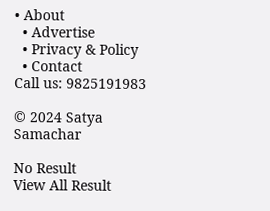• About
  • Advertise
  • Privacy & Policy
  • Contact
Call us: 9825191983

© 2024 Satya Samachar

No Result
View All Result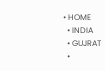• HOME
  • INDIA
  • GUJRAT
  •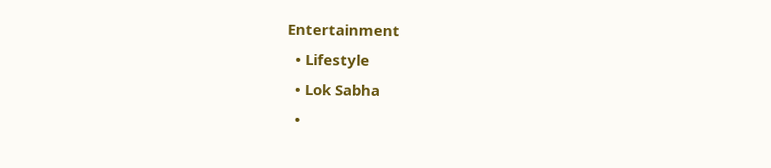Entertainment
  • Lifestyle
  • Lok Sabha
  •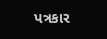પત્રકાર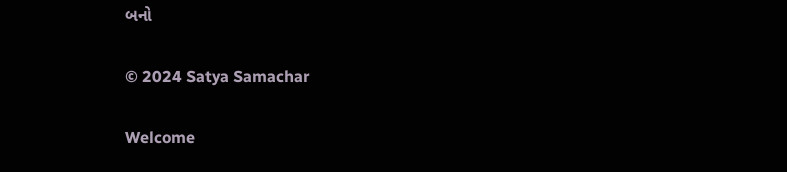બનો

© 2024 Satya Samachar

Welcome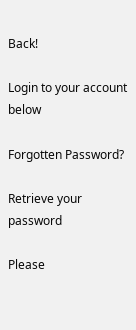Back!

Login to your account below

Forgotten Password?

Retrieve your password

Please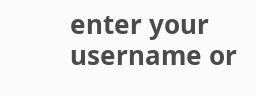enter your username or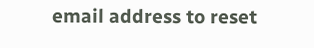email address to reset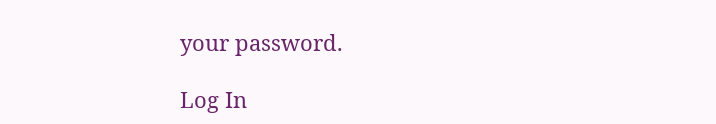your password.

Log In